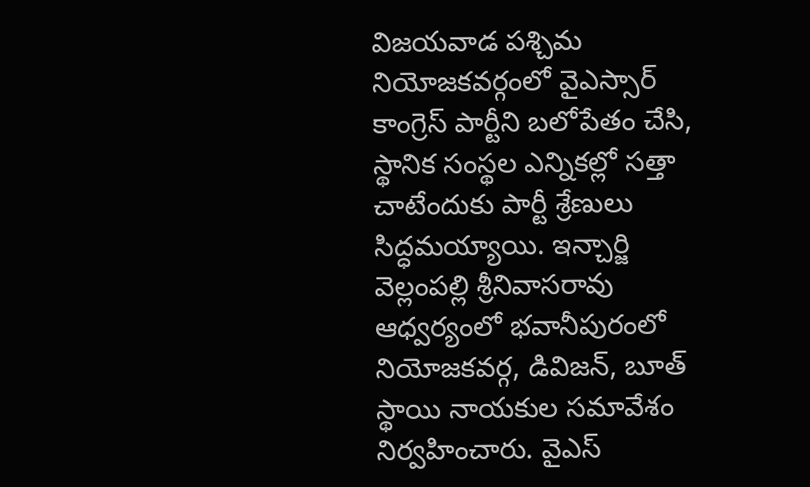విజయవాడ పశ్చిమ నియోజకవర్గంలో వైఎస్సార్ కాంగ్రెస్ పార్టీని బలోపేతం చేసి, స్థానిక సంస్థల ఎన్నికల్లో సత్తా చాటేందుకు పార్టీ శ్రేణులు సిద్ధమయ్యాయి. ఇన్చార్జి వెల్లంపల్లి శ్రీనివాసరావు ఆధ్వర్యంలో భవానీపురంలో నియోజకవర్గ, డివిజన్, బూత్ స్థాయి నాయకుల సమావేశం నిర్వహించారు. వైఎస్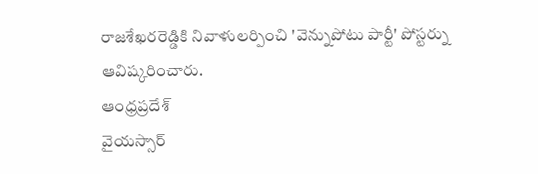రాజశేఖరరెడ్డికి నివాళులర్పించి 'వెన్నుపోటు పార్టీ' పోస్టర్ను ఆవిష్కరించారు.
ఆంధ్రప్రదేశ్
వైయస్సార్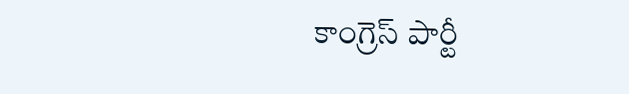కాంగ్రెస్ పార్టీ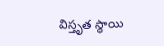విస్తృత స్థాయి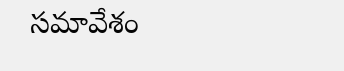సమావేశం